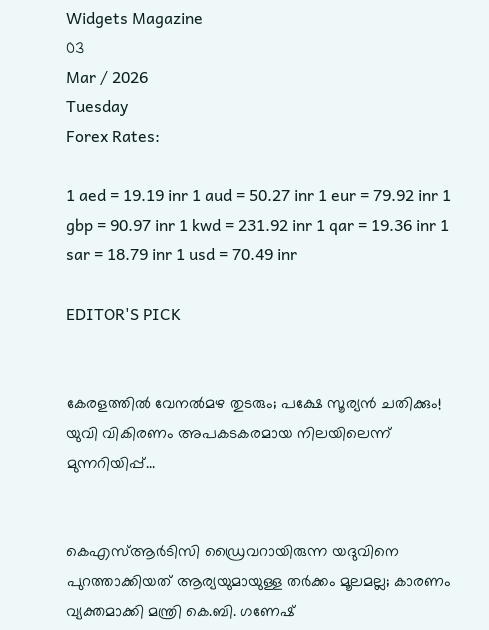Widgets Magazine
03
Mar / 2026
Tuesday
Forex Rates:

1 aed = 19.19 inr 1 aud = 50.27 inr 1 eur = 79.92 inr 1 gbp = 90.97 inr 1 kwd = 231.92 inr 1 qar = 19.36 inr 1 sar = 18.79 inr 1 usd = 70.49 inr

EDITOR'S PICK


കേരളത്തിൽ വേനൽമഴ തുടരും; പക്ഷേ സൂര്യൻ ചതിക്കും! യുവി വികിരണം അപകടകരമായ നിലയിലെന്ന് മുന്നറിയിപ്പ്...


കെഎസ്ആർടിസി ഡ്രൈവറായിരുന്ന യദുവിനെ പുറത്താക്കിയത് ആര്യയുമായുള്ള തർക്കം മൂലമല്ല; കാരണം വ്യക്തമാക്കി മന്ത്രി കെ.ബി. ഗണേഷ്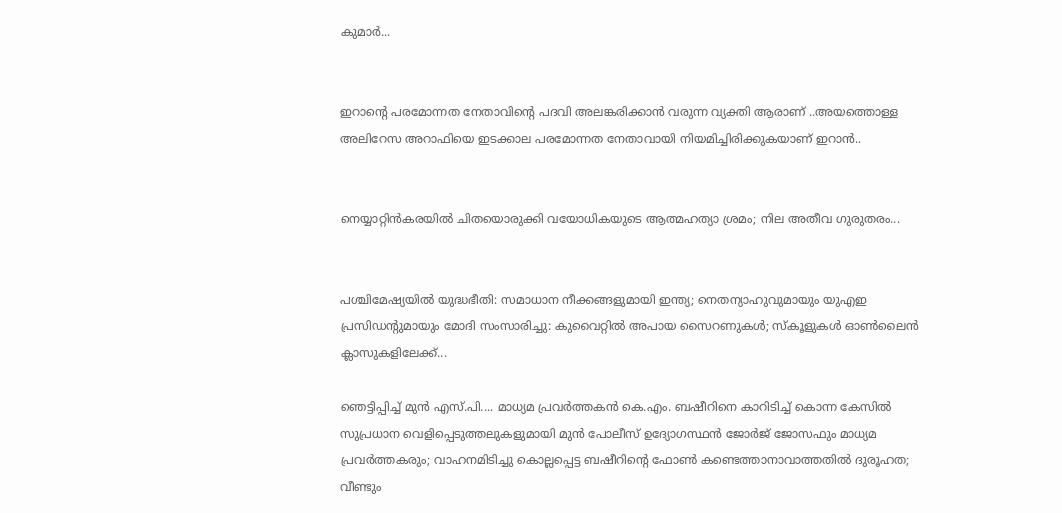കുമാർ...


ഇറാന്റെ പരമോന്നത നേതാവിന്റെ പദവി അലങ്കരിക്കാൻ വരുന്ന വ്യക്തി ആരാണ് ..അയത്തൊള്ള അലിറേസ അറാഫിയെ ഇടക്കാല പരമോന്നത നേതാവായി നിയമിച്ചിരിക്കുകയാണ് ഇറാൻ..


നെയ്യാറ്റിൻകരയിൽ ചിതയൊരുക്കി വയോധികയുടെ ആത്മഹത്യാ ശ്രമം; നില അതീവ ഗുരുതരം...


പശ്ചിമേഷ്യയിൽ യുദ്ധഭീതി: സമാധാന നീക്കങ്ങളുമായി ഇന്ത്യ; നെതന്യാഹുവുമായും യുഎഇ പ്രസിഡന്റുമായും മോദി സംസാരിച്ചു: കുവൈറ്റിൽ അപായ സൈറണുകൾ; സ്കൂളുകൾ ഓൺലൈൻ ക്ലാസുകളിലേക്ക്...

ഞെട്ടിപ്പിച്ച് മുന്‍ എസ്.പി.... മാധ്യമ പ്രവര്‍ത്തകന്‍ കെ.എം. ബഷീറിനെ കാറിടിച്ച് കൊന്ന കേസില്‍ സുപ്രധാന വെളിപ്പെടുത്തലുകളുമായി മുന്‍ പോലീസ് ഉദ്യോഗസ്ഥന്‍ ജോര്‍ജ് ജോസഫും മാധ്യമ പ്രവര്‍ത്തകരും; വാഹനമിടിച്ചു കൊല്ലപ്പെട്ട ബഷീറിന്റെ ഫോണ്‍ കണ്ടെത്താനാവാത്തതില്‍ ദുരൂഹത; വീണ്ടും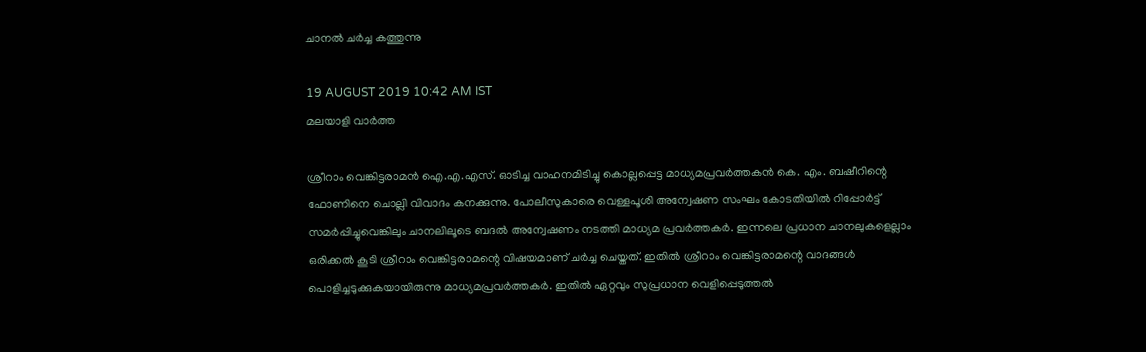ചാനല്‍ ചര്‍ച്ച കത്തുന്നു

19 AUGUST 2019 10:42 AM IST
മലയാളി വാര്‍ത്ത

ശ്രീറാം വെങ്കിട്ടരാമന്‍ ഐ.എ.എസ്. ഓടിച്ച വാഹനമിടിച്ചു കൊല്ലപ്പെട്ട മാധ്യമപ്രവര്‍ത്തകന്‍ കെ. എം. ബഷീറിന്റെ ഫോണിനെ ചൊല്ലി വിവാദം കനക്കുന്നു. പോലീസുകാരെ വെള്ളപൂശി അന്വേഷണ സംഘം കോടതിയില്‍ റിപ്പോര്‍ട്ട് സമര്‍പ്പിച്ചുവെങ്കിലും ചാനലിലൂടെ ബദല്‍ അന്വേഷണം നടത്തി മാധ്യമ പ്രവര്‍ത്തകര്‍. ഇന്നലെ പ്രധാന ചാനലുകളെല്ലാം ഒരിക്കല്‍ കൂടി ശ്രീറാം വെങ്കിട്ടരാമന്റെ വിഷയമാണ് ചര്‍ച്ച ചെയ്തത്. ഇതില്‍ ശ്രീറാം വെങ്കിട്ടരാമന്റെ വാദങ്ങള്‍ പൊളിച്ചടുക്കുകയായിരുന്നു മാധ്യമപ്രവര്‍ത്തകര്‍. ഇതില്‍ ഏറ്റവും സുപ്രധാന വെളിപ്പെടുത്തല്‍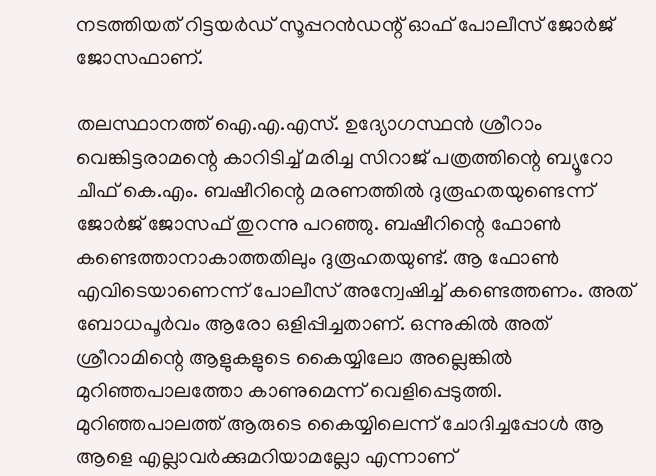നടത്തിയത് റിട്ടയര്‍ഡ് സൂപ്പറന്‍ഡന്റ് ഓഫ് പോലീസ് ജോര്‍ജ് ജോസഫാണ്.

തലസ്ഥാനത്ത് ഐ.എ.എസ്. ഉദ്യോഗസ്ഥന്‍ ശ്രീറാം വെങ്കിട്ടരാമന്റെ കാറിടിച്ച് മരിച്ച സിറാജ് പത്രത്തിന്റെ ബ്യൂറോ ചീഫ് കെ.എം. ബഷീറിന്റെ മരണത്തില്‍ ദുരൂഹതയുണ്ടെന്ന് ജോര്‍ജ് ജോസഫ് തുറന്നു പറഞ്ഞു. ബഷീറിന്റെ ഫോണ്‍ കണ്ടെത്താനാകാത്തതിലും ദുരൂഹതയുണ്ട്. ആ ഫോണ്‍ എവിടെയാണെന്ന് പോലീസ് അന്വേഷിച്ച് കണ്ടെത്തണം. അത് ബോധപൂര്‍വം ആരോ ഒളിപ്പിച്ചതാണ്. ഒന്നുകില്‍ അത് ശ്രീറാമിന്റെ ആളുകളുടെ കൈയ്യിലോ അല്ലെങ്കില്‍ മുറിഞ്ഞപാലത്തോ കാണുമെന്ന് വെളിപ്പെടുത്തി. മുറിഞ്ഞപാലത്ത് ആരുടെ കൈയ്യിലെന്ന് ചോദിച്ചപ്പോള്‍ ആ ആളെ എല്ലാവര്‍ക്കുമറിയാമല്ലോ എന്നാണ്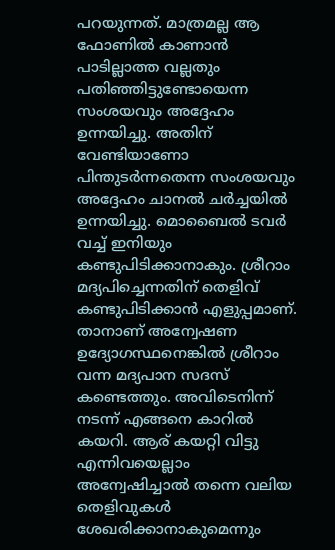പറയുന്നത്. മാത്രമല്ല ആ ഫോണില്‍ കാണാന്‍ പാടില്ലാത്ത വല്ലതും പതിഞ്ഞിട്ടുണ്ടോയെന്ന സംശയവും അദ്ദേഹം ഉന്നയിച്ചു. അതിന് വേണ്ടിയാണോ പിന്തുടര്‍ന്നതെന്ന സംശയവും അദ്ദേഹം ചാനല്‍ ചര്‍ച്ചയില്‍ ഉന്നയിച്ചു. മൊബൈല്‍ ടവര്‍ വച്ച് ഇനിയും കണ്ടുപിടിക്കാനാകും. ശ്രീറാം മദ്യപിച്ചെന്നതിന് തെളിവ് കണ്ടുപിടിക്കാന്‍ എളുപ്പമാണ്. താനാണ് അന്വേഷണ ഉദ്യോഗസ്ഥനെങ്കില്‍ ശ്രീറാം വന്ന മദ്യപാന സദസ് കണ്ടെത്തും. അവിടെനിന്ന് നടന്ന് എങ്ങനെ കാറില്‍ കയറി. ആര് കയറ്റി വിട്ടു എന്നിവയെല്ലാം അന്വേഷിച്ചാല്‍ തന്നെ വലിയ തെളിവുകള്‍ ശേഖരിക്കാനാകുമെന്നും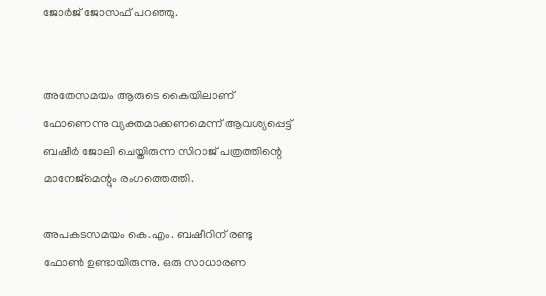ജോര്‍ജ് ജോസഫ് പറഞ്ഞു.


അതേസമയം ആരുടെ കൈയിലാണ് ഫോണെന്നു വ്യക്തമാക്കണമെന്ന് ആവശ്യപ്പെട്ട് ബഷീര്‍ ജോലി ചെയ്തിരുന്ന സിറാജ് പത്രത്തിന്റെ മാനേജ്‌മെന്റും രംഗത്തെത്തി.

അപകടസമയം കെ.എം. ബഷീറിന് രണ്ടു ഫോണ്‍ ഉണ്ടായിരുന്നു. ഒരു സാധാരണ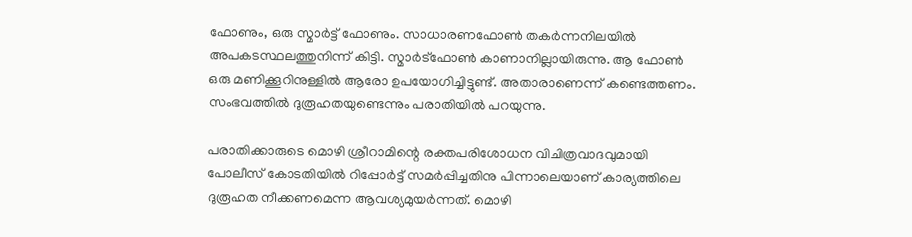ഫോണും, ഒരു സ്മാര്‍ട്ട് ഫോണും. സാധാരണഫോണ്‍ തകര്‍ന്നനിലയില്‍ അപകടസ്ഥലത്തുനിന്ന് കിട്ടി. സ്മാര്‍ട്‌ഫോണ്‍ കാണാനില്ലായിരുന്നു. ആ ഫോണ്‍ ഒരു മണിക്കൂറിനുള്ളില്‍ ആരോ ഉപയോഗിച്ചിട്ടുണ്ട്. അതാരാണെന്ന് കണ്ടെത്തണം. സംഭവത്തില്‍ ദുരൂഹതയുണ്ടെന്നും പരാതിയില്‍ പറയുന്നു.

പരാതിക്കാരുടെ മൊഴി ശ്രീറാമിന്റെ രക്തപരിശോധന വിചിത്രവാദവുമായി പോലീസ് കോടതിയില്‍ റിപ്പോര്‍ട്ട് സമര്‍പ്പിച്ചതിനു പിന്നാലെയാണ് കാര്യത്തിലെ ദുരൂഹത നീക്കണമെന്ന ആവശ്യമുയര്‍ന്നത്. മൊഴി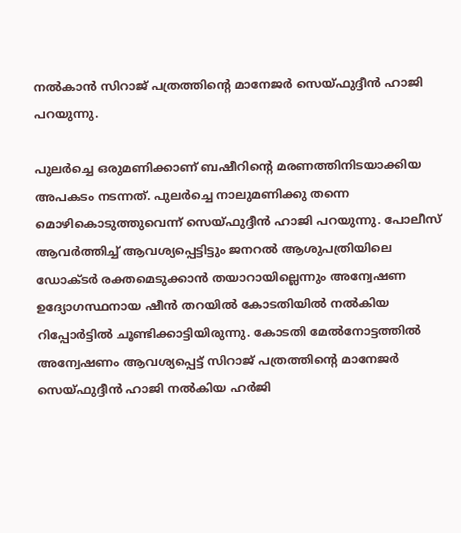നല്‍കാന്‍ സിറാജ് പത്രത്തിന്റെ മാനേജര്‍ സെയ്ഫുദ്ദീന്‍ ഹാജി പറയുന്നു.

പുലര്‍ച്ചെ ഒരുമണിക്കാണ് ബഷീറിന്റെ മരണത്തിനിടയാക്കിയ അപകടം നടന്നത്. പുലര്‍ച്ചെ നാലുമണിക്കു തന്നെ മൊഴികൊടുത്തുവെന്ന് സെയ്ഫുദ്ദീന്‍ ഹാജി പറയുന്നു. പോലീസ് ആവര്‍ത്തിച്ച് ആവശ്യപ്പെട്ടിട്ടും ജനറല്‍ ആശുപത്രിയിലെ ഡോക്ടര്‍ രക്തമെടുക്കാന്‍ തയാറായില്ലെന്നും അന്വേഷണ ഉദ്യോഗസ്ഥനായ ഷീന്‍ തറയില്‍ കോടതിയില്‍ നല്‍കിയ റിപ്പോര്‍ട്ടില്‍ ചൂണ്ടിക്കാട്ടിയിരുന്നു. കോടതി മേല്‍നോട്ടത്തില്‍ അന്വേഷണം ആവശ്യപ്പെട്ട് സിറാജ് പത്രത്തിന്റെ മാനേജര്‍ സെയ്ഫുദ്ദീന്‍ ഹാജി നല്‍കിയ ഹര്‍ജി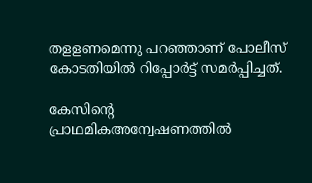തളളണമെന്നു പറഞ്ഞാണ് പോലീസ് കോടതിയില്‍ റിപ്പോര്‍ട്ട് സമര്‍പ്പിച്ചത്.

കേസിന്റെ പ്രാഥമികഅന്വേഷണത്തില്‍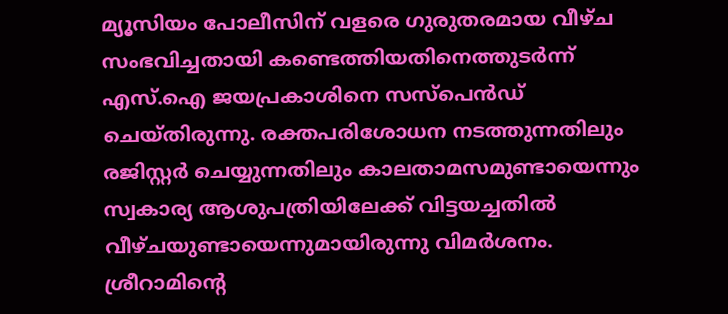മ്യൂസിയം പോലീസിന് വളരെ ഗുരുതരമായ വീഴ്ച സംഭവിച്ചതായി കണ്ടെത്തിയതിനെത്തുടര്‍ന്ന് എസ്.ഐ ജയപ്രകാശിനെ സസ്‌പെന്‍ഡ് ചെയ്തിരുന്നു. രക്തപരിശോധന നടത്തുന്നതിലും രജിസ്റ്റര്‍ ചെയ്യുന്നതിലും കാലതാമസമുണ്ടായെന്നും സ്വകാര്യ ആശുപത്രിയിലേക്ക് വിട്ടയച്ചതില്‍ വീഴ്ചയുണ്ടായെന്നുമായിരുന്നു വിമര്‍ശനം. ശ്രീറാമിന്റെ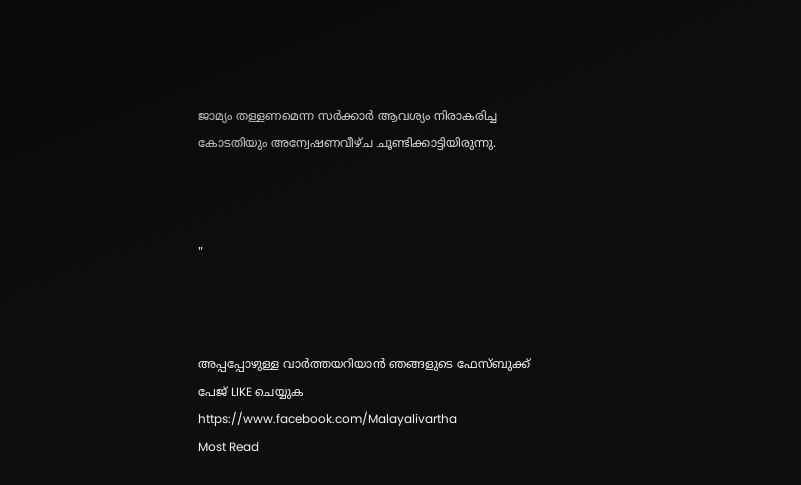ജാമ്യം തള്ളണമെന്ന സര്‍ക്കാര്‍ ആവശ്യം നിരാകരിച്ച കോടതിയും അന്വേഷണവീഴ്ച ചൂണ്ടിക്കാട്ടിയിരുന്നു.



"



അപ്പപ്പോഴുള്ള വാര്‍ത്തയറിയാന്‍ ഞങ്ങളുടെ ഫേസ്‌ബുക്ക്‌ പേജ് LIKE ചെയ്യുക
https://www.facebook.com/Malayalivartha
Most Read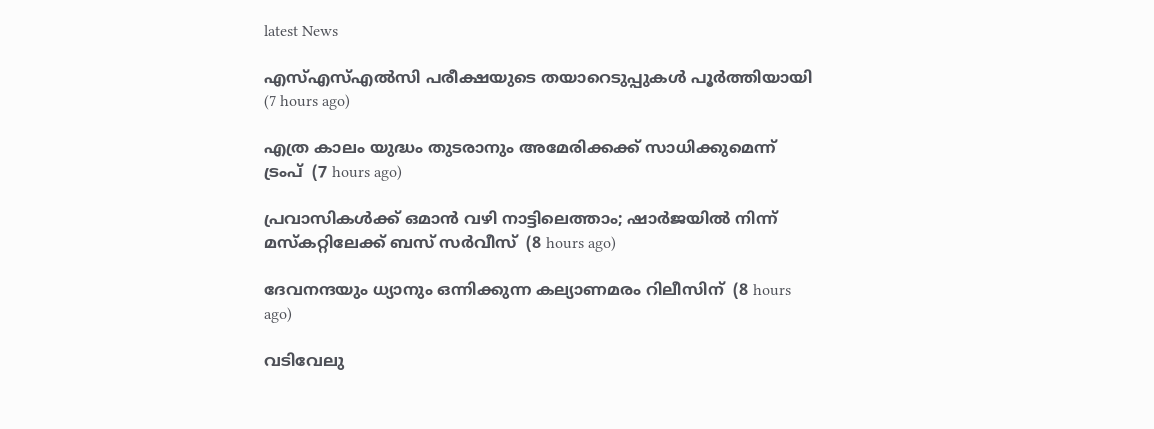latest News

എസ്എസ്എല്‍സി പരീക്ഷയുടെ തയാറെടുപ്പുകള്‍ പൂര്‍ത്തിയായി  (7 hours ago)

എത്ര കാലം യുദ്ധം തുടരാനും അമേരിക്കക്ക് സാധിക്കുമെന്ന് ട്രംപ്  (7 hours ago)

പ്രവാസികള്‍ക്ക് ഒമാന്‍ വഴി നാട്ടിലെത്താം; ഷാര്‍ജയില്‍ നിന്ന് മസ്‌കറ്റിലേക്ക് ബസ് സര്‍വീസ്  (8 hours ago)

ദേവനന്ദയും ധ്യാനും ഒന്നിക്കുന്ന കല്യാണമരം റിലീസിന്  (8 hours ago)

വടിവേലു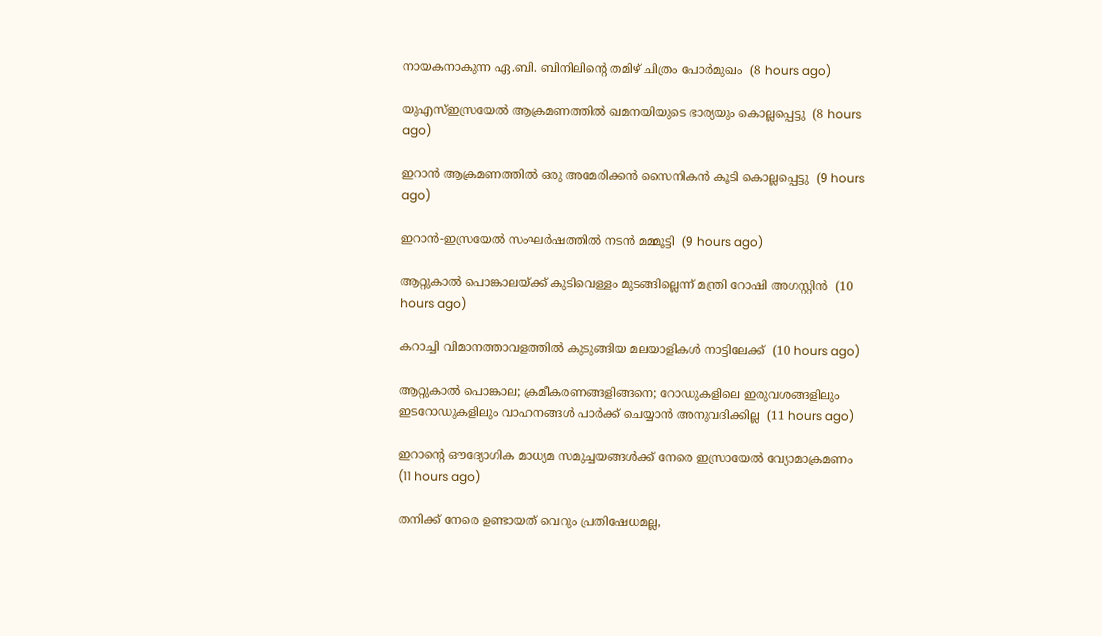നായകനാകുന്ന ഏ.ബി. ബിനിലിന്റെ തമിഴ് ചിത്രം പോര്‍മുഖം  (8 hours ago)

യുഎസ്ഇസ്രയേല്‍ ആക്രമണത്തില്‍ ഖമനയിയുടെ ഭാര്യയും കൊല്ലപ്പെട്ടു  (8 hours ago)

ഇറാന്‍ ആക്രമണത്തില്‍ ഒരു അമേരിക്കന്‍ സൈനികന്‍ കൂടി കൊല്ലപ്പെട്ടു  (9 hours ago)

ഇറാന്‍-ഇസ്രയേല്‍ സംഘര്‍ഷത്തില്‍ നടന്‍ മമ്മൂട്ടി  (9 hours ago)

ആറ്റുകാല്‍ പൊങ്കാലയ്ക്ക് കുടിവെള്ളം മുടങ്ങില്ലെന്ന് മന്ത്രി റോഷി അഗസ്റ്റിന്‍  (10 hours ago)

കറാച്ചി വിമാനത്താവളത്തില്‍ കുടുങ്ങിയ മലയാളികള്‍ നാട്ടിലേക്ക്  (10 hours ago)

ആറ്റുകാല്‍ പൊങ്കാല; ക്രമീകരണങ്ങളിങ്ങനെ; റോഡുകളിലെ ഇരുവശങ്ങളിലും ഇടറോഡുകളിലും വാഹനങ്ങള്‍ പാര്‍ക്ക് ചെയ്യാന്‍ അനുവദിക്കില്ല  (11 hours ago)

ഇറാന്റെ ഔദ്യോഗിക മാധ്യമ സമുച്ചയങ്ങള്‍ക്ക് നേരെ ഇസ്രായേല്‍ വ്യോമാക്രമണം  (11 hours ago)

തനിക്ക് നേരെ ഉണ്ടായത് വെറും പ്രതിഷേധമല്ല,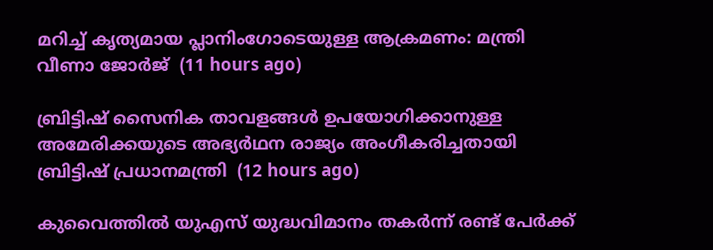മറിച്ച് കൃത്യമായ പ്ലാനിംഗോടെയുള്ള ആക്രമണം: മന്ത്രി വീണാ ജോര്‍ജ്  (11 hours ago)

ബ്രിട്ടിഷ് സൈനിക താവളങ്ങള്‍ ഉപയോഗിക്കാനുള്ള അമേരിക്കയുടെ അഭ്യര്‍ഥന രാജ്യം അംഗീകരിച്ചതായി ബ്രിട്ടിഷ് പ്രധാനമന്ത്രി  (12 hours ago)

കുവൈത്തില്‍ യുഎസ് യുദ്ധവിമാനം തകര്‍ന്ന് രണ്ട് പേര്‍ക്ക്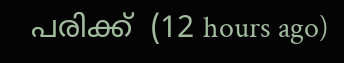പരിക്ക്  (12 hours ago)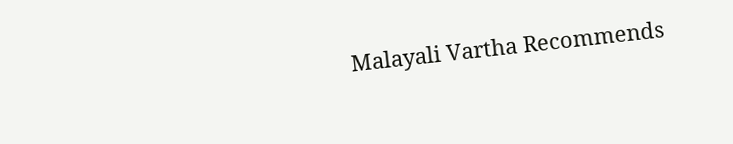Malayali Vartha Recommends